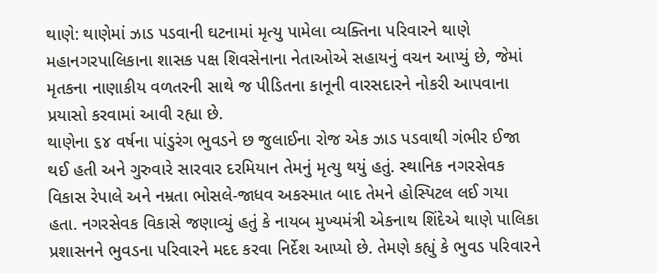થાણે: થાણેમાં ઝાડ પડવાની ઘટનામાં મૃત્યુ પામેલા વ્યક્તિના પરિવારને થાણે મહાનગરપાલિકાના શાસક પક્ષ શિવસેનાના નેતાઓએ સહાયનું વચન આપ્યું છે, જેમાં મૃતકના નાણાકીય વળતરની સાથે જ પીડિતના કાનૂની વારસદારને નોકરી આપવાના પ્રયાસો કરવામાં આવી રહ્યા છે.
થાણેના ૬૪ વર્ષના પાંડુરંગ ભુવડને છ જુલાઈના રોજ એક ઝાડ પડવાથી ગંભીર ઈજા થઈ હતી અને ગુરુવારે સારવાર દરમિયાન તેમનું મૃત્યુ થયું હતું. સ્થાનિક નગરસેવક વિકાસ રેપાલે અને નમ્રતા ભોસલે-જાધવ અકસ્માત બાદ તેમને હોસ્પિટલ લઈ ગયા હતા. નગરસેવક વિકાસે જણાવ્યું હતું કે નાયબ મુખ્યમંત્રી એકનાથ શિંદેએ થાણે પાલિકા પ્રશાસનને ભુવડના પરિવારને મદદ કરવા નિર્દેશ આપ્યો છે. તેમણે કહ્યું કે ભુવડ પરિવારને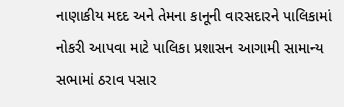નાણાકીય મદદ અને તેમના કાનૂની વારસદારને પાલિકામાં નોકરી આપવા માટે પાલિકા પ્રશાસન આગામી સામાન્ય સભામાં ઠરાવ પસાર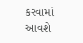કરવામાં આવશે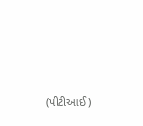(પીટીઆઈ)